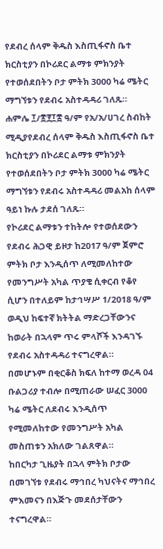የደብረ ሰላም ቅዱስ እስጢፋኖስ ቤተ ክርስቲያን በኮሪደር ልማቱ ምክንያት የተወሰደበትን ቦታ ምትክ 3000 ካሬ ሜትር ማግኘቱን የደብሩ አስተዳዳሪ ገለጹ።
ሐምሌ ፲/፳፻፲፰ ዓ/ም የአ/አ/ሀገረ ስብከት ሚዲያየደብረ ሰላም ቅዱስ እስጢፋኖስ ቤተ ክርስቲያን በኮሪደር ልማቱ ምክንያት የተወሰደበትን ቦታ ምትክ 3000 ካሬ ሜትር ማግኘቱን የደብሩ አስተዳዳሪ መልአከ ሰላም ዓይነ ኩሉ ታደሰ ገለጹ።
የኮሪደር ልማቱን ተከትሎ የተወሰደውን የደብሩ ሕጋዊ ይዞታ ከ2017 ዓ/ም ጀምሮ ምትክ ቦታ እንዲሰጥ ለሚመለከተው የመንግሥት አካል ጥያቄ ሲቀርብ የቆየ ሲሆን በተለይም ከታኅሣሥ 1/2018 ዓ/ም ወዲህ ከፍተኛ ክትትል ማድረጋቸውንና ከወራት በኋላም ጥሩ ምላሾች እንዳገኙ የደብሩ አስተዳዳሪ ተናግረዋል።
በመሆኑም በቂርቆስ ክፍለ ከተማ ወረዳ 04 ቡልጋሪያ ተብሎ በሚጠራው ሠፈር 3000 ካሬ ሜትር ለደብሩ እንዲሰጥ የሚመለከተው የመንግሥት አካል መስጠቱን አክለው ገልጸዋል።
ከበርካታ ጊዜያት በኋላ ምትክ ቦታው በመገኘቱ የደብሩ ማኅበረ ካህናትና ማኅበረ ምእመናን በእጅጉ መደሰታቸውን ተናግረዋል።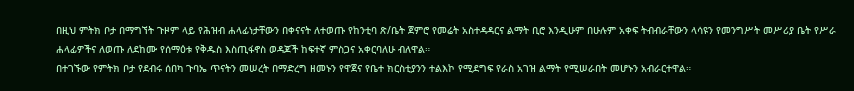በዚህ ምትክ ቦታ በማግኘት ጉዞም ላይ የሕዝብ ሐላፊነታቸውን በቀናናት ለተወጡ የከንቲባ ጽ/ቤት ጀምሮ የመሬት አስተዳዳርና ልማት ቢሮ እንዲሁም በሁሉም አቀፍ ትብብራቸውን ላሳዩን የመንግሥት መሥሪያ ቤት የሥራ ሐላፊዎችና ለወጡ ለደከሙ የሰማዕቱ የቅዱስ እስጢፋኖስ ወዳጆች ከፍተኛ ምስጋና አቀርባለሁ ብለዋል።
በተገኙው የምትክ ቦታ የደብሩ ሰበካ ጉባኤ ጥናትን መሠረት በማድረግ ዘመኑን የዋጀና የቤተ ክርስቲያንን ተልእኮ የሚደግፍ የራስ አገዝ ልማት የሚሠራበት መሆኑን አብራርተዋል።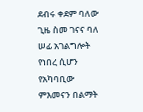ደብሩ ቀደም ባለው ጊዜ ስመ ገናና ባለ ሠፊ አገልግሎት የነበረ ሲሆን የአካባቢው ምእመናን በልማት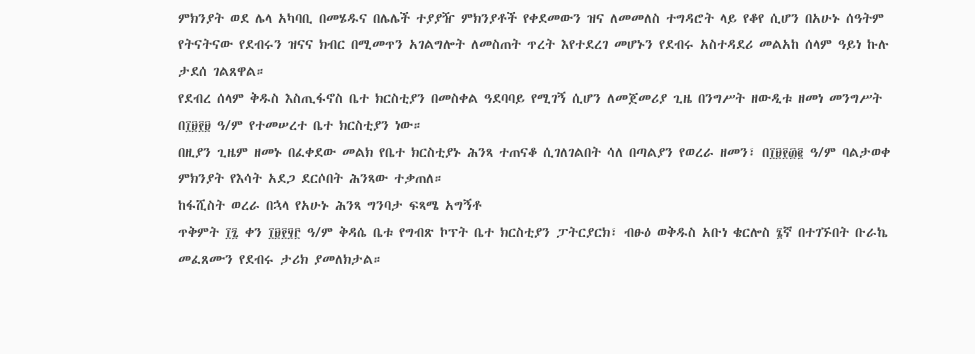ምክንያት ወደ ሌላ አካባቢ በመሄዱና በሌሌች ተያያዥ ምክንያቶች የቀደመውን ዝና ለመመለስ ተግዳሮት ላይ የቆየ ሲሆን በአሁኑ ሰዓትም የትናትናው የደብሩን ዝናና ክብር በሚመጥን አገልግሎት ለመስጠት ጥረት እየተደረገ መሆኑን የደብሩ አስተዳደሪ መልአከ ሰላም ዓይነ ኩሉ ታደሰ ገልጸዋል።
የደብረ ሰላም ቅዱስ እስጢፋኖስ ቤተ ክርስቲያን በመስቀል ዓደባባይ የሚገኝ ሲሆን ለመጀመሪያ ጊዜ በንግሥት ዘውዲቱ ዘመነ መንግሥት በ፲፱፻፱ ዓ/ም የተመሠረተ ቤተ ክርስቲያን ነው።
በዚያን ጊዜም ዘመኑ በፈቀደው መልክ የቤተ ክርስቲያኑ ሕንጻ ተጠናቆ ሲገለገልበት ሳለ በጣልያን የወረራ ዘመን፣ በ፲፱፻፴፪ ዓ/ም ባልታወቀ ምክንያት የእሳት አደጋ ደርሶበት ሕንጻው ተቃጠለ።
ከፋሺስት ወረራ በኋላ የአሁኑ ሕንጻ ግንባታ ፍጻሜ አግኝቶ
ጥቅምት ፲፯ ቀን ፲፱፻፶፫ ዓ/ም ቅዳሴ ቤቱ የግብጽ ኮፕት ቤተ ክርስቲያን ፓትርያርክ፣ ብፁዕ ወቅዱስ አቡነ ቄርሎስ ፮ኛ በተገኙበት ቡራኬ መፈጸሙን የደብሩ ታሪክ ያመለክታል።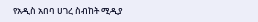የአዲስ አበባ ሀገረ ስብከት ሚዲያ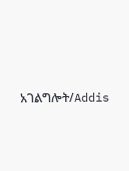አገልግሎት/Addis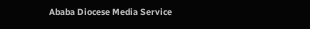Ababa Diocese Media Service